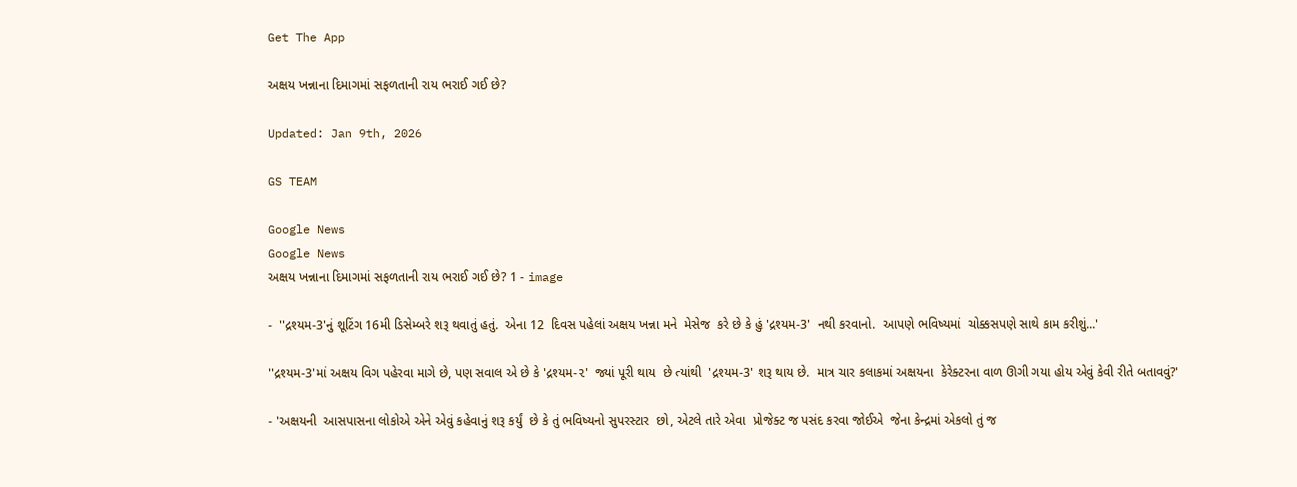Get The App

અક્ષય ખન્નાના દિમાગમાં સફળતાની રાય ભરાઈ ગઈ છે?

Updated: Jan 9th, 2026

GS TEAM

Google News
Google News
અક્ષય ખન્નાના દિમાગમાં સફળતાની રાય ભરાઈ ગઈ છે? 1 - image

-  ''દ્રશ્યમ-3'નું શૂટિંગ 16મી ડિસેમ્બરે શરૂ થવાતું હતું.  એના 12  દિવસ પહેલાં અક્ષય ખન્ના મને  મેસેજ  કરે છે કે હું 'દ્રશ્યમ-3'  નથી કરવાનો.  આપણે ભવિષ્યમાં  ચોક્કસપણે સાથે કામ કરીશું...'

''દ્રશ્યમ-3'માં અક્ષય વિગ પહેરવા માગે છે, પણ સવાલ એ છે કે 'દ્રશ્યમ-૨'  જ્યાં પૂરી થાય  છે ત્યાંથી  'દ્રશ્યમ-3' શરૂ થાય છે.  માત્ર ચાર કલાકમાં અક્ષયના  કેરેક્ટરના વાળ ઊગી ગયા હોય એવું કેવી રીતે બતાવવું?'

- 'અક્ષયની  આસપાસના લોકોએ એને એવું કહેવાનું શરૂ કર્યું  છે કે તું ભવિષ્યનો સુપરસ્ટાર  છો, એટલે તારે એવા  પ્રોજેક્ટ જ પસંદ કરવા જોઈએ  જેના કેન્દ્રમાં એકલો તું જ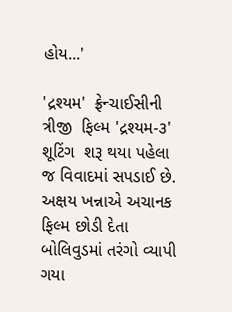હોય...'

'દ્રશ્યમ'  ફ્રેન્ચાઈસીની ત્રીજી  ફિલ્મ 'દ્રશ્યમ-૩'  શૂટિંગ  શરૂ થયા પહેલા જ વિવાદમાં સપડાઈ છે.  અક્ષય ખન્નાએ અચાનક  ફિલ્મ છોડી દેતા બોલિવુડમાં તરંગો વ્યાપી ગયા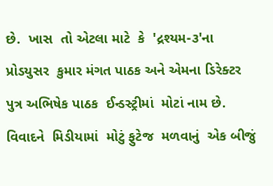છે.  ખાસ  તો એટલા માટે  કે  'દ્રશ્યમ-૩'ના પ્રોડયુસર  કુમાર મંગત પાઠક અને એમના ડિરેક્ટર   પુત્ર અભિષેક પાઠક  ઈન્ડસ્ટ્રીમાં  મોટાં નામ છે. વિવાદને  મિડીયામાં  મોટું ફુટેજ  મળવાનું  એક બીજું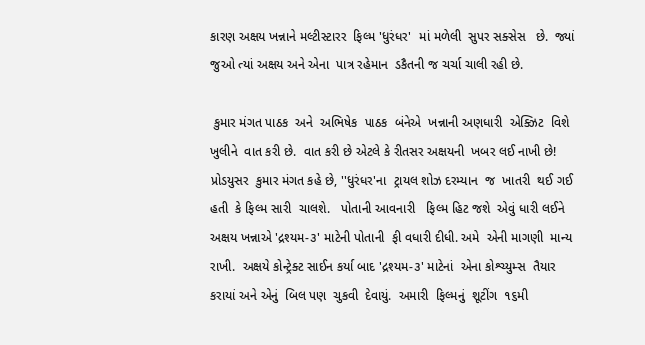કારણ અક્ષય ખન્નાને મલ્ટીસ્ટારર  ફિલ્મ 'ધુરંધર'  માં મળેલી  સુપર સક્સેસ   છે.  જ્યાં જુઓ ત્યાં અક્ષય અને એના  પાત્ર રહેમાન  ડકૈતની જ ચર્ચા ચાલી રહી છે.

 કુમાર મંગત પાઠક  અને  અભિષેક  પાઠક  બંનેએ  ખન્નાની અણધારી  એક્ઝિટ  વિશે ખુલીને  વાત કરી છે.  વાત કરી છે એટલે કે રીતસર અક્ષયની  ખબર લઈ નાખી છે!  પ્રોડયુસર  કુમાર મંગત કહે છે, ''ધુરંધર'ના  ટ્રાયલ શોઝ દરમ્યાન  જ  ખાતરી  થઈ ગઈ  હતી  કે ફિલ્મ સારી  ચાલશે.   પોતાની આવનારી   ફિલ્મ હિટ જશે  એવું ધારી લઈને  અક્ષય ખન્નાએ 'દ્રશ્યમ-૩' માટેની પોતાની  ફી વધારી દીધી. અમે  એની માગણી  માન્ય  રાખી.  અક્ષયે કોન્ટ્રેક્ટ સાઈન કર્યા બાદ 'દ્રશ્યમ-૩' માટેનાં  એના કોશ્ચ્યુમ્સ  તૈયાર કરાયાં અને એનું  બિલ પણ  ચુકવી  દેવાયું.  અમારી  ફિલ્મનું  શૂટીંગ  ૧૬મી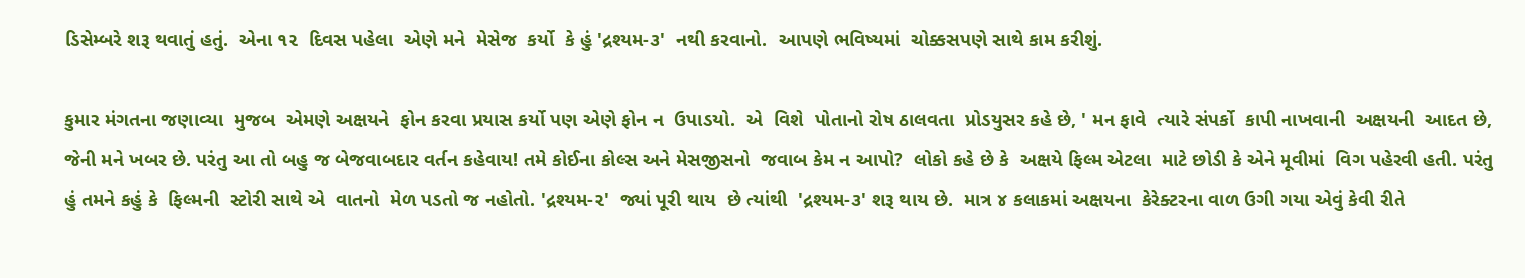ડિસેમ્બરે શરૂ થવાતું હતું.  એના ૧૨  દિવસ પહેલા  એણે મને  મેસેજ  કર્યો  કે હું 'દ્રશ્યમ-૩'  નથી કરવાનો.  આપણે ભવિષ્યમાં  ચોક્કસપણે સાથે કામ કરીશું.

કુમાર મંગતના જણાવ્યા  મુજબ  એમણે અક્ષયને  ફોન કરવા પ્રયાસ કર્યો પણ એણે ફોન ન  ઉપાડયો.  એ  વિશે  પોતાનો રોષ ઠાલવતા  પ્રોડયુસર કહે છે, ' મન ફાવે  ત્યારે સંપર્કો  કાપી નાખવાની  અક્ષયની  આદત છે,  જેની મને ખબર છે. પરંતુ આ તો બહુ જ બેજવાબદાર વર્તન કહેવાય! તમે કોઈના કોલ્સ અને મેસજીસનો  જવાબ કેમ ન આપો?  લોકો કહે છે કે  અક્ષયે ફિલ્મ એટલા  માટે છોડી કે એને મૂવીમાં  વિગ પહેરવી હતી. પરંતુ  હું તમને કહું કે  ફિલ્મની  સ્ટોરી સાથે એ  વાતનો  મેળ પડતો જ નહોતો. 'દ્રશ્યમ-૨'  જ્યાં પૂરી થાય  છે ત્યાંથી  'દ્રશ્યમ-૩' શરૂ થાય છે.  માત્ર ૪ કલાકમાં અક્ષયના  કેરેક્ટરના વાળ ઉગી ગયા એવું કેવી રીતે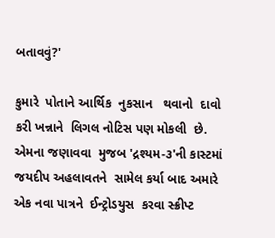બતાવવું?'

કુમારે  પોતાને આર્થિક  નુકસાન   થવાનો  દાવો કરી ખન્નાને  લિગલ નોટિસ પણ મોકલી  છે. એમના જણાવવા  મુજબ 'દ્રશ્યમ-૩'ની કાસ્ટમાં  જયદીપ અહલાવતને  સામેલ કર્યા બાદ અમારે એક નવા પાત્રને  ઈન્ટ્રોડયુસ  કરવા સ્ક્રીપ્ટ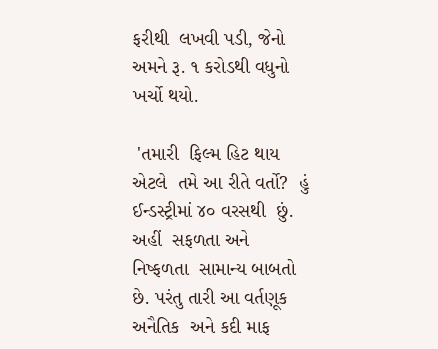ફરીથી  લખવી પડી, જેનો અમને રૂ. ૧ કરોડથી વધુનો ખર્ચો થયો.

 'તમારી  ફિલ્મ હિટ થાય એટલે  તમે આ રીતે વર્તો?  હું ઈન્ડસ્ટ્રીમાં ૪૦ વરસથી  છું. અહીં  સફળતા અને  નિષ્ફળતા  સામાન્ય બાબતો છે. પરંતુ તારી આ વર્તણૂક  અનૈતિક  અને કદી માફ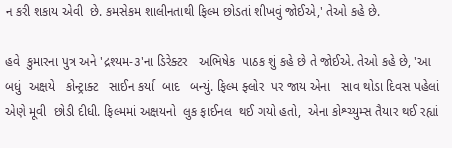ન કરી શકાય એવી  છે. કમસેકમ શાલીનતાથી ફિલ્મ છોડતાં શીખવું જોઈએ,' તેઓ કહે છે.

હવે  કુમારના પુત્ર અને 'દ્રશ્યમ-૩'ના ડિરેક્ટર   અભિષેક  પાઠક શું કહે છે તે જોઈએ. તેઓ કહે છે, 'આ બધું  અક્ષયે   કોન્ટ્રાક્ટ   સાઈન કર્યા  બાદ   બન્યું. ફિલ્મ ફ્લોર  પર જાય એના   સાવ થોડા દિવસ પહેલાં એણે મૂવી  છોડી દીધી. ફિલ્મમાં અક્ષયનો  લુક ફાઈનલ  થઈ ગયો હતો,  એના કોશ્ચ્યુમ્સ તૈયાર થઈ રહ્યાં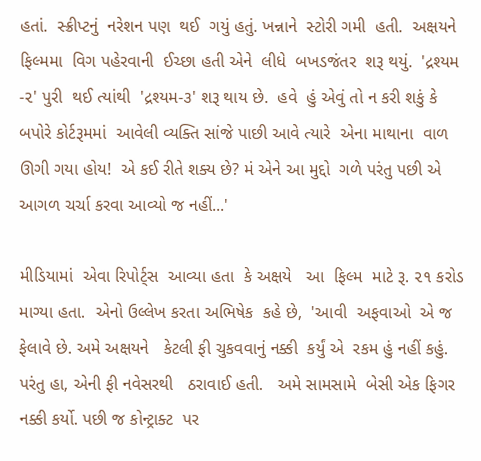હતાં.  સ્ક્રીપ્ટનું  નરેશન પણ  થઈ  ગયું હતું. ખન્નાને  સ્ટોરી ગમી  હતી.  અક્ષયને  ફિલ્મમા  વિગ પહેરવાની  ઈચ્છા હતી એને  લીધે  બખડજંતર  શરૂ થયું.  'દ્રશ્યમ -૨' પુરી  થઈ ત્યાંથી  'દ્રશ્યમ-૩' શરૂ થાય છે.  હવે  હું એવું તો ન કરી શકું કે  બપોરે કોર્ટરૂમમાં  આવેલી વ્યક્તિ સાંજે પાછી આવે ત્યારે  એના માથાના  વાળ ઊગી ગયા હોય!  એ કઈ રીતે શક્ય છે? મં એને આ મુદ્દો  ગળે પરંતુ પછી એ આગળ ચર્ચા કરવા આવ્યો જ નહીં...'

મીડિયામાં  એવા રિપોર્ટ્સ  આવ્યા હતા  કે અક્ષયે   આ  ફિલ્મ  માટે રૂ. ૨૧ કરોડ માગ્યા હતા.  એનો ઉલ્લેખ કરતા અભિષેક  કહે છે,  'આવી  અફવાઓ  એ જ ફેલાવે છે. અમે અક્ષયને   કેટલી ફી ચુકવવાનું નક્કી  કર્યું એ  રકમ હું નહીં કહું.  પરંતુ હા, એની ફી નવેસરથી   ઠરાવાઈ હતી.   અમે સામસામે  બેસી એક ફિગર નક્કી કર્યો. પછી જ કોન્ટ્રાક્ટ  પર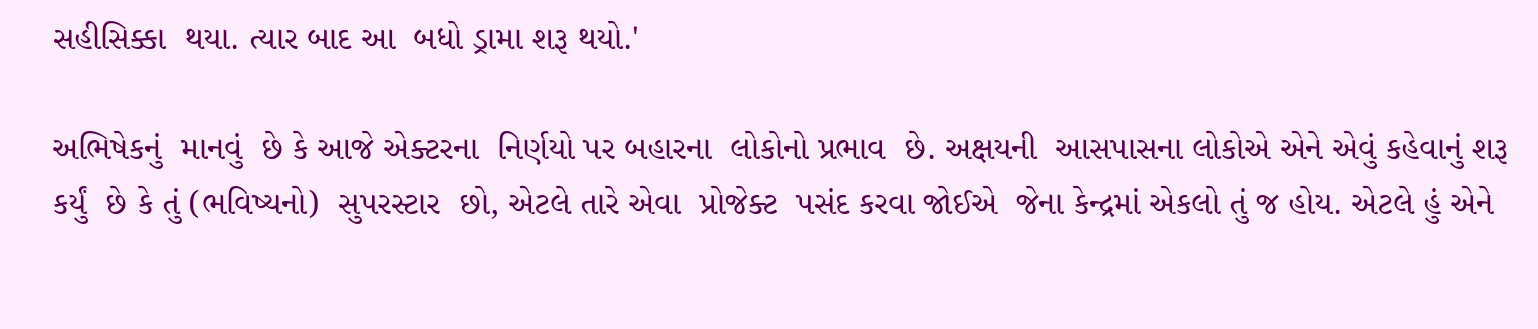સહીસિક્કા  થયા. ત્યાર બાદ આ  બધો ડ્રામા શરૂ થયો.'

અભિષેકનું  માનવું  છે કે આજે એક્ટરના  નિર્ણયો પર બહારના  લોકોનો પ્રભાવ  છે. અક્ષયની  આસપાસના લોકોએ એને એવું કહેવાનું શરૂ કર્યું  છે કે તું (ભવિષ્યનો)  સુપરસ્ટાર  છો, એટલે તારે એવા  પ્રોજેક્ટ  પસંદ કરવા જોઈએ  જેના કેન્દ્રમાં એકલો તું જ હોય. એટલે હું એને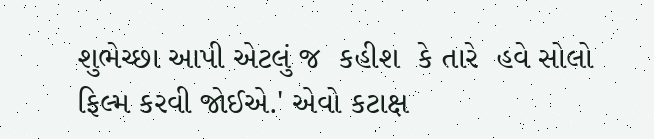શુભેચ્છા આપી એટલું જ  કહીશ  કે તારે  હવે સોલો  ફિલ્મ કરવી જોઈએ.' એવો કટાક્ષ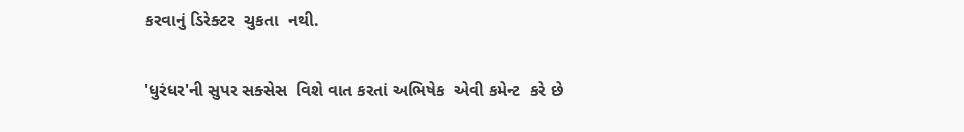કરવાનું ડિરેક્ટર  ચુકતા  નથી.

'ધુરંધર'ની સુપર સક્સેસ  વિશે વાત કરતાં અભિષેક  એવી કમેન્ટ  કરે છે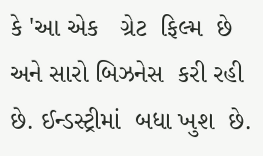કે 'આ એક   ગ્રેટ  ફિલ્મ  છે અને સારો બિઝનેસ  કરી રહી છે. ઈન્ડસ્ટ્રીમાં  બધા ખુશ  છે.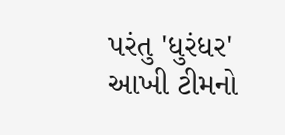પરંતુ 'ધુરંધર'  આખી ટીમનો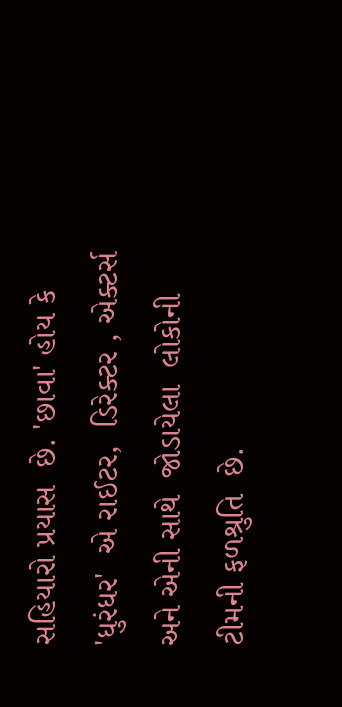સહિયારો પ્રયાસ  છે. 'છાવા' હોય કે  'ધુરંધર'  એ રાઈટર,  ડિરેક્ટર , એક્ટર્સ અને એની સાથે  જોડાયેલા  લોકોની   ટીમની ફળશ્રુતિ  છે.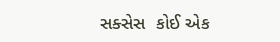સક્સેસ  કોઈ એક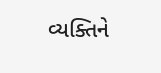વ્યક્તિને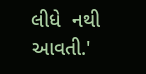લીધે  નથી આવતી.'